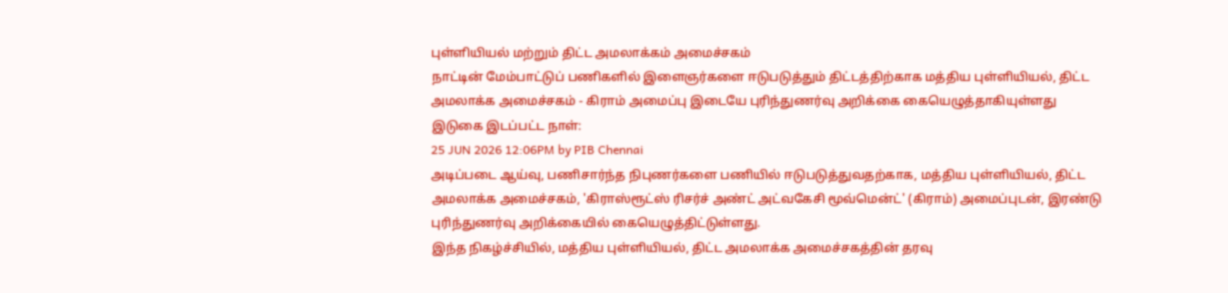புள்ளியியல் மற்றும் திட்ட அமலாக்கம் அமைச்சகம்
நாட்டின் மேம்பாட்டுப் பணிகளில் இளைஞர்களை ஈடுபடுத்தும் திட்டத்திற்காக மத்திய புள்ளியியல், திட்ட அமலாக்க அமைச்சகம் - கிராம் அமைப்பு இடையே புரிந்துணர்வு அறிக்கை கையெழுத்தாகியுள்ளது
இடுகை இடப்பட்ட நாள்:
25 JUN 2026 12:06PM by PIB Chennai
அடிப்படை ஆய்வு, பணிசார்ந்த நிபுணர்களை பணியில் ஈடுபடுத்துவதற்காக, மத்திய புள்ளியியல், திட்ட அமலாக்க அமைச்சகம், 'கிராஸ்ரூட்ஸ் ரிசர்ச் அண்ட் அட்வகேசி மூவ்மென்ட்' (கிராம்) அமைப்புடன், இரண்டு புரிந்துணர்வு அறிக்கையில் கையெழுத்திட்டுள்ளது.
இந்த நிகழ்ச்சியில், மத்திய புள்ளியியல், திட்ட அமலாக்க அமைச்சகத்தின் தரவு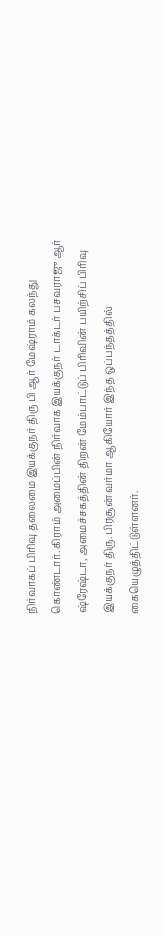நிர்வாகப் பிரிவு தலைமை இயக்குநர் திரு பி ஆர் மேஷ்ராம் கலந்து கொண்டார். கிராம் அமைப்பின் நிர்வாக இயக்குநர் டாக்டர் பசவராஜு ஆர் ஷ்ரேஷ்டா, அமைச்சகத்தின் திறன் மேம்பாட்டுப் பிரிவின் பயிற்சிப் பிரிவு இயக்குநர் திரு. பிரசூன் வர்மா ஆகியோர் இந்த ஒப்பந்தத்தில் கையெழுத்திட்டுள்ளனர்.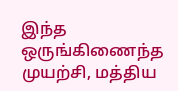இந்த ஒருங்கிணைந்த முயற்சி, மத்திய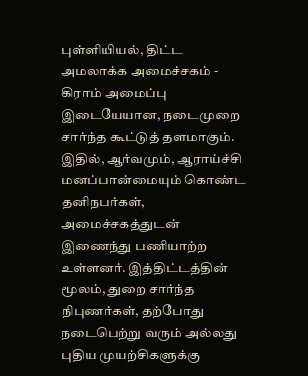புள்ளியியல், திட்ட அமலாக்க அமைச்சகம் - கிராம் அமைப்பு இடையேயான, நடைமுறை சார்ந்த கூட்டுத் தளமாகும். இதில், ஆர்வமும், ஆராய்ச்சி மனப்பான்மையும் கொண்ட தனிநபர்கள், அமைச்சகத்துடன் இணைந்து பணியாற்ற உள்ளனர். இத்திட்டத்தின் மூலம், துறை சார்ந்த நிபுணர்கள், தற்போது நடைபெற்று வரும் அல்லது புதிய முயற்சிகளுக்கு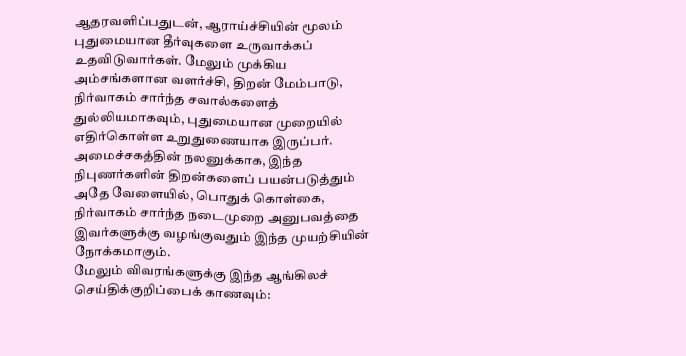ஆதரவளிப்பதுடன், ஆராய்ச்சியின் மூலம் புதுமையான தீர்வுகளை உருவாக்கப் உதவிடுவார்கள். மேலும் முக்கிய அம்சங்களான வளர்ச்சி, திறன் மேம்பாடு, நிர்வாகம் சார்ந்த சவால்களைத் துல்லியமாகவும், புதுமையான முறையில் எதிர்கொள்ள உறுதுணையாக இருப்பர். அமைச்சகத்தின் நலனுக்காக, இந்த நிபுணர்களின் திறன்களைப் பயன்படுத்தும் அதே வேளையில், பொதுக் கொள்கை, நிர்வாகம் சார்ந்த நடைமுறை அனுபவத்தை இவர்களுக்கு வழங்குவதும் இந்த முயற்சியின் நோக்கமாகும்.
மேலும் விவரங்களுக்கு இந்த ஆங்கிலச் செய்திக்குறிப்பைக் காணவும்: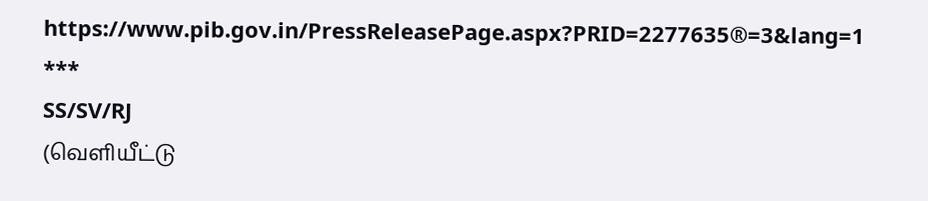https://www.pib.gov.in/PressReleasePage.aspx?PRID=2277635®=3&lang=1
***
SS/SV/RJ
(வெளியீட்டு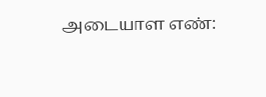அடையாள எண்: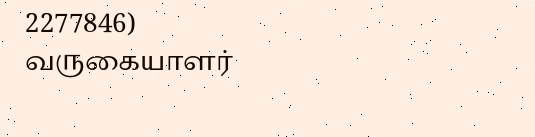2277846)
வருகையாளர்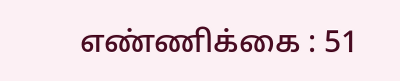எண்ணிக்கை : 51